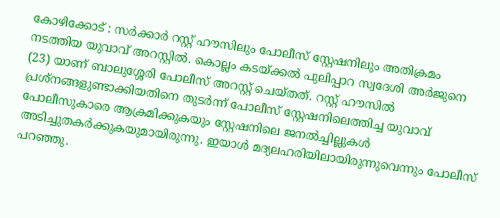കോഴിക്കോട് : സർക്കാർ റസ്റ്റ് ഹൗസിലും പോലീസ് സ്റ്റേഷനിലും അതിക്രമം നടത്തിയ യുവാവ് അറസ്റ്റിൽ. കൊല്ലം കടയ്ക്കൽ പുലിപ്പാറ സ്വദേശി അർജുനെ (23) യാണ് ബാലുശ്ശേരി പോലീസ് അറസ്റ്റ് ചെയ്തത്. റസ്റ്റ് ഹൗസിൽ പ്രശ്നങ്ങളുണ്ടാക്കിയതിനെ തുടർന്ന് പോലീസ് സ്റ്റേഷനിലെത്തിച്ച യുവാവ് പോലീസുകാരെ ആക്രമിക്കുകയും സ്റ്റേഷനിലെ ജനൽച്ചില്ലുകൾ അടിച്ചുതകർക്കുകയുമായിരുന്നു. ഇയാൾ മദ്യലഹരിയിലായിരുന്നുവെന്നും പോലീസ് പറഞ്ഞു.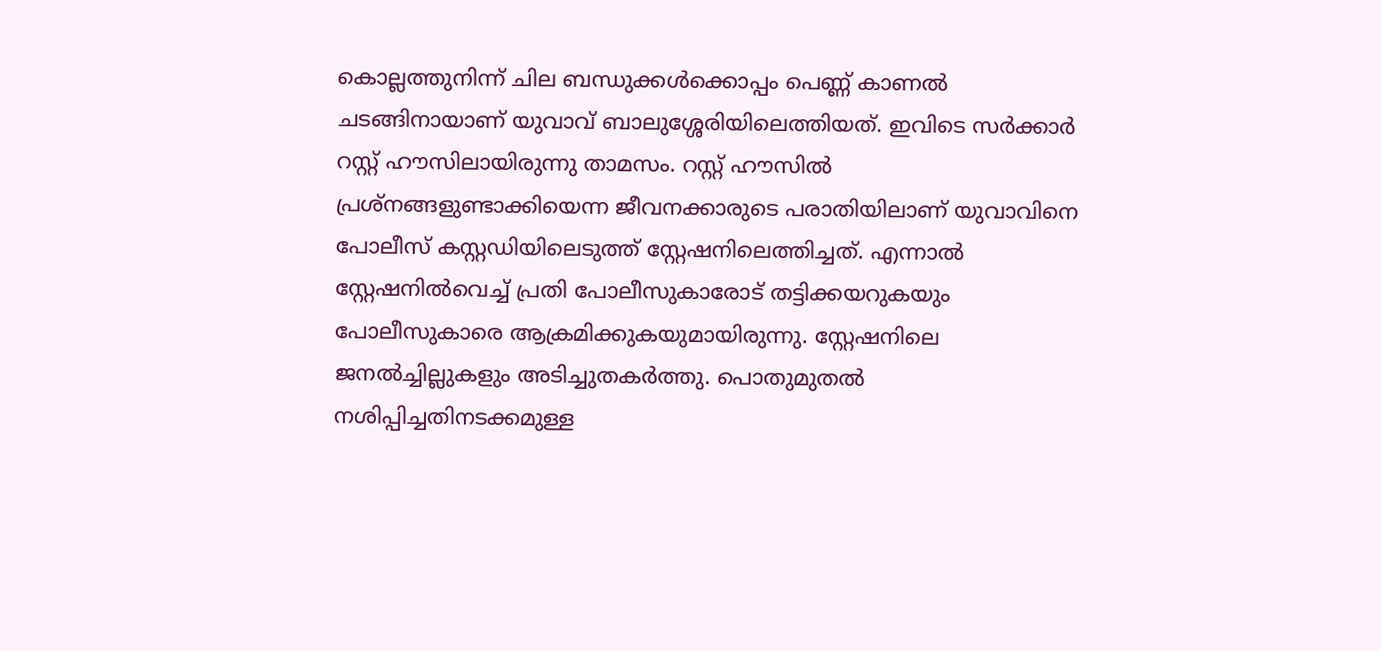കൊല്ലത്തുനിന്ന് ചില ബന്ധുക്കൾക്കൊപ്പം പെണ്ണ് കാണൽ ചടങ്ങിനായാണ് യുവാവ് ബാലുശ്ശേരിയിലെത്തിയത്. ഇവിടെ സർക്കാർ റസ്റ്റ് ഹൗസിലായിരുന്നു താമസം. റസ്റ്റ് ഹൗസിൽ പ്രശ്നങ്ങളുണ്ടാക്കിയെന്ന ജീവനക്കാരുടെ പരാതിയിലാണ് യുവാവിനെ പോലീസ് കസ്റ്റഡിയിലെടുത്ത് സ്റ്റേഷനിലെത്തിച്ചത്. എന്നാൽ സ്റ്റേഷനിൽവെച്ച് പ്രതി പോലീസുകാരോട് തട്ടിക്കയറുകയും പോലീസുകാരെ ആക്രമിക്കുകയുമായിരുന്നു. സ്റ്റേഷനിലെ ജനൽച്ചില്ലുകളും അടിച്ചുതകർത്തു. പൊതുമുതൽ നശിപ്പിച്ചതിനടക്കമുള്ള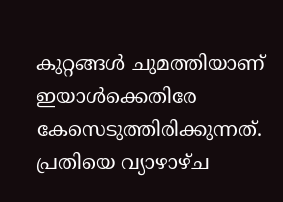കുറ്റങ്ങൾ ചുമത്തിയാണ് ഇയാൾക്കെതിരേ കേസെടുത്തിരിക്കുന്നത്. പ്രതിയെ വ്യാഴാഴ്ച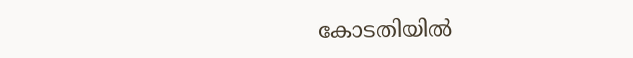കോടതിയിൽ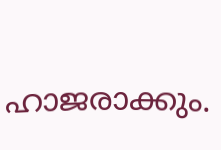ഹാജരാക്കും.